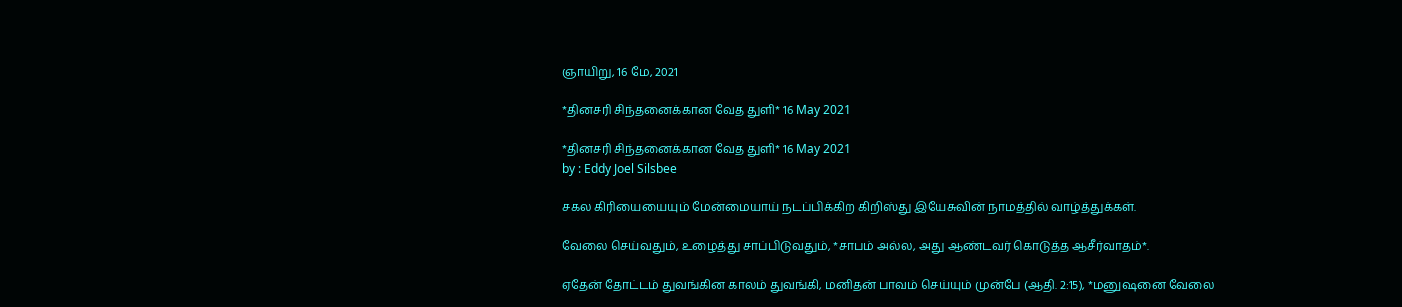ஞாயிறு, 16 மே, 2021

*தினசரி சிந்தனைக்கான வேத துளி* 16 May 2021

*தினசரி சிந்தனைக்கான வேத துளி* 16 May 2021
by : Eddy Joel Silsbee

சகல கிரியையையும் மேன்மையாய் நடப்பிக்கிற கிறிஸ்து இயேசுவின் நாமத்தில் வாழ்த்துக்கள்.

வேலை செய்வதும், உழைத்து சாப்பிடுவதும், *சாபம் அல்ல, அது ஆண்டவர் கொடுத்த ஆசீர்வாதம்*.

ஏதேன் தோட்டம் துவங்கின காலம் துவங்கி, மனிதன் பாவம் செய்யும் முன்பே (ஆதி. 2:15), *மனுஷனை வேலை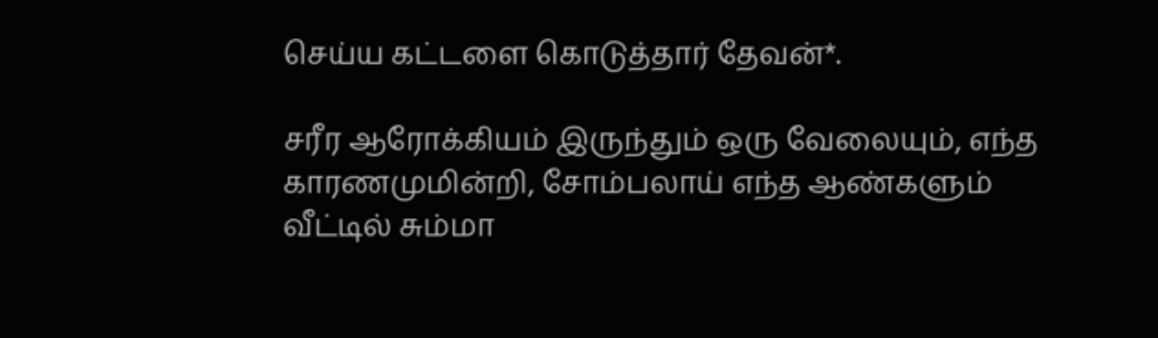செய்ய கட்டளை கொடுத்தார் தேவன்*.

சரீர ஆரோக்கியம் இருந்தும் ஒரு வேலையும், எந்த காரணமுமின்றி, சோம்பலாய் எந்த ஆண்களும் வீட்டில் சும்மா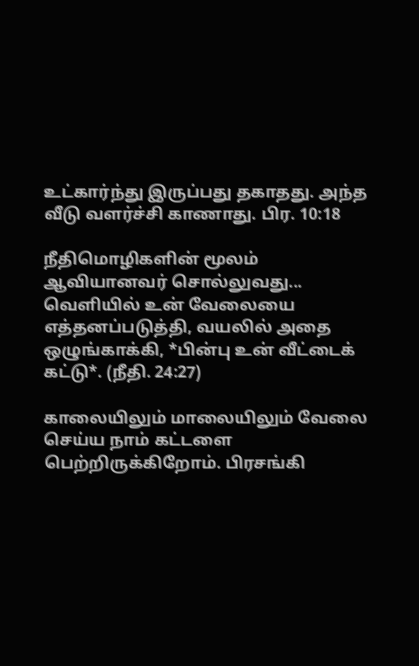உட்கார்ந்து இருப்பது தகாதது. அந்த வீடு வளர்ச்சி காணாது. பிர. 10:18

நீதிமொழிகளின் மூலம் ஆவியானவர் சொல்லுவது... வெளியில் உன் வேலையை எத்தனப்படுத்தி, வயலில் அதை ஒழுங்காக்கி, *பின்பு உன் வீட்டைக் கட்டு*. (நீதி. 24:27)

காலையிலும் மாலையிலும் வேலை செய்ய நாம் கட்டளை பெற்றிருக்கிறோம். பிரசங்கி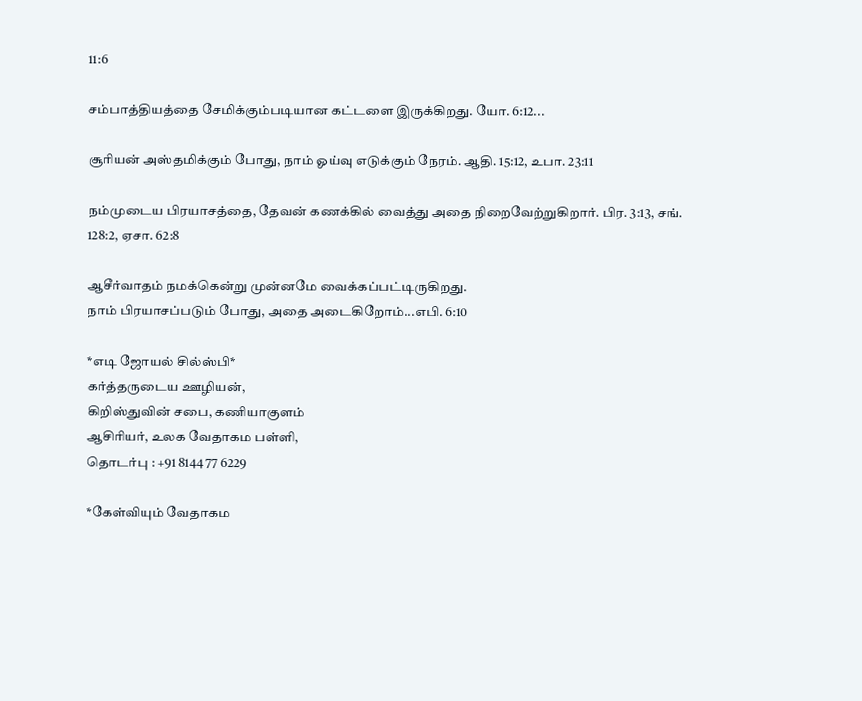11:6

சம்பாத்தியத்தை சேமிக்கும்படியான கட்டளை இருக்கிறது. யோ. 6:12...

சூரியன் அஸ்தமிக்கும் போது, நாம் ஓய்வு எடுக்கும் நேரம். ஆதி. 15:12, உபா. 23:11

நம்முடைய பிரயாசத்தை, தேவன் கணக்கில் வைத்து அதை நிறைவேற்றுகிறார். பிர. 3:13, சங். 128:2, ஏசா. 62:8

ஆசீர்வாதம் நமக்கென்று முன்னமே வைக்கப்பட்டிருகிறது.
நாம் பிரயாசப்படும் போது, அதை அடைகிறோம்...எபி. 6:10

*எடி ஜோயல் சில்ஸ்பி*
கர்த்தருடைய ஊழியன்,
கிறிஸ்துவின் சபை, கணியாகுளம்
ஆசிரியர், உலக வேதாகம பள்ளி,
தொடர்பு : +91 8144 77 6229

*கேள்வியும் வேதாகம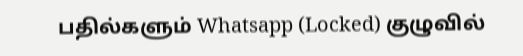பதில்களும் Whatsapp (Locked) குழுவில்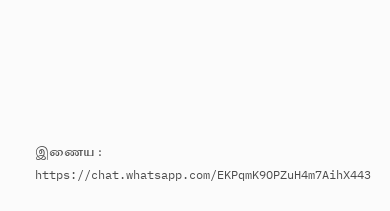இணைய : https://chat.whatsapp.com/EKPqmK9OPZuH4m7AihX443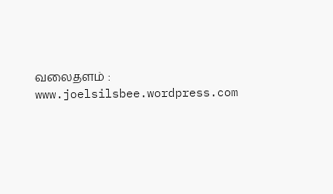வலைதளம் : www.joelsilsbee.wordpress.com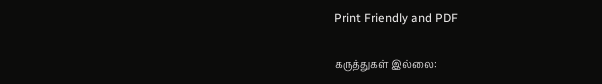Print Friendly and PDF

கருத்துகள் இல்லை: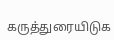கருத்துரையிடுக